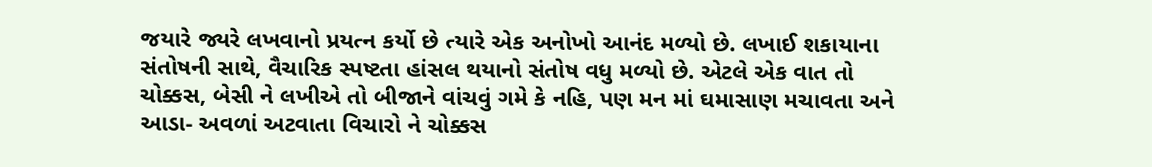જયારે જ્યરે લખવાનો પ્રયત્ન કર્યો છે ત્યારે એક અનોખો આનંદ મળ્યો છે. લખાઈ શકાયાના
સંતોષની સાથે, વૈચારિક સ્પષ્ટતા હાંસલ થયાનો સંતોષ વધુ મળ્યો છે. એટલે એક વાત તો
ચોક્કસ, બેસી ને લખીએ તો બીજાને વાંચવું ગમે કે નહિ, પણ મન માં ઘમાસાણ મચાવતા અને
આડા- અવળાં અટવાતા વિચારો ને ચોક્કસ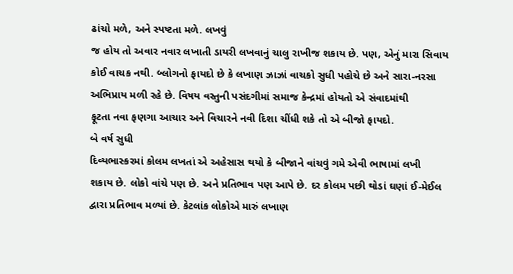ઢાંચો મળે, અને સ્પષ્ટતા મળે. લખવું
જ હોય તો અવાર નવાર લખાતી ડાયરી લખવાનું ચાલુ રાખીજ શકાય છે. પણ, એનું મારા સિવાય
કોઈ વાચક નથી. બ્લોગનો ફાયદો છે કે લખાણ ઝાઝાં વાચકો સુધી પહોચે છે અને સારા-નરસા
અભિપ્રાય મળી રહે છે. વિષય વસ્તુની પસંદગીમાં સમાજ કેન્દ્રમાં હોયતો એ સંવાદમાંથી
ફૂટતા નવા ફણગા આચાર અને વિચારને નવી દિશા ચીંધી શકે તો એ બીજો ફાયદો.
બે વર્ષ સુધી
દિવ્યભાસ્કરમાં કોલમ લખતાં એ અહેસાસ થયો કે બીજાને વાંચવું ગમે એવી ભાષામાં લખી
શકાય છે. લોકો વાંચે પણ છે. અને પ્રતિભાવ પણ આપે છે. દર કોલમ પછી થોડાં ઘણાં ઈ-મેઈલ
દ્વારા પ્રતિભાવ મળ્યાં છે. કેટલાંક લોકોએ મારું લખાણ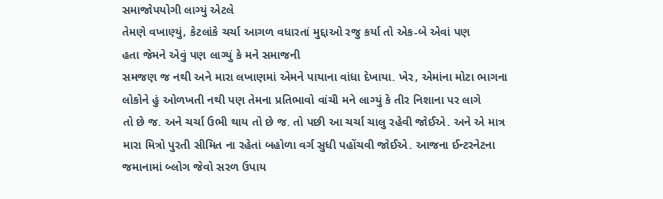સમાજોપયોગી લાગ્યું એટલે
તેમણે વખાણ્યું, કેટલાંકે ચર્ચા આગળ વધારતાં મુદ્દાઓ રજુ કર્યા તો એક-બે એવાં પણ
હતા જેમને એવું પણ લાગ્યું કે મને સમાજની
સમજણ જ નથી અને મારા લખાણમાં એમને પાયાના વાંધા દેખાયા. ખેર, એમાંના મોટા ભાગના
લોકોને હું ઓળખતી નથી પણ તેમના પ્રતિભાવો વાંચી મને લાગ્યું કે તીર નિશાના પર લાગે
તો છે જ. અને ચર્ચા ઉભી થાય તો છે જ. તો પછી આ ચર્ચા ચાલુ રહેવી જોઈએ. અને એ માત્ર
મારા મિત્રો પુરતી સીમિત ના રહેતાં બહોળા વર્ગ સુધી પહોંચવી જોઈએ. આજના ઈન્ટરનેટના
જમાનામાં બ્લોગ જેવો સરળ ઉપાય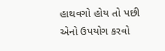હાથવગો હોય તો પછી એનો ઉપયોગ કરવો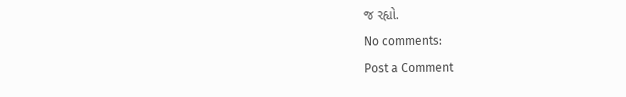જ રહ્યો.
No comments:
Post a Comment